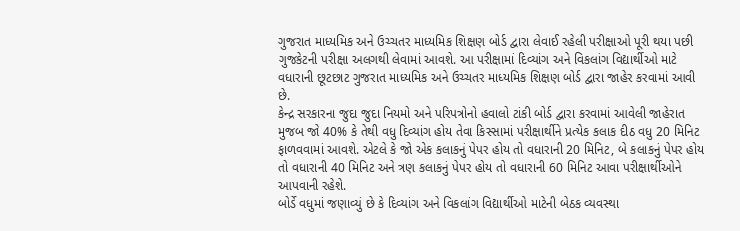ગુજરાત માધ્યમિક અને ઉચ્ચતર માધ્યમિક શિક્ષણ બોર્ડ દ્વારા લેવાઈ રહેલી પરીક્ષાઓ પૂરી થયા પછી ગુજકેટની પરીક્ષા અલગથી લેવામાં આવશે. આ પરીક્ષામાં દિવ્યાંગ અને વિકલાંગ વિદ્યાર્થીઓ માટે વધારાની છૂટછાટ ગુજરાત માધ્યમિક અને ઉચ્ચતર માધ્યમિક શિક્ષણ બોર્ડ દ્વારા જાહેર કરવામાં આવી છે.
કેન્દ્ર સરકારના જુદા જુદા નિયમો અને પરિપત્રોનો હવાલો ટાંકી બોર્ડ દ્વારા કરવામાં આવેલી જાહેરાત મુજબ જો 40% કે તેથી વધુ દિવ્યાંગ હોય તેવા કિસ્સામાં પરીક્ષાર્થીને પ્રત્યેક કલાક દીઠ વધુ 20 મિનિટ ફાળવવામાં આવશે. એટલે કે જો એક કલાકનું પેપર હોય તો વધારાની 20 મિનિટ, બે કલાકનું પેપર હોય તો વધારાની 40 મિનિટ અને ત્રણ કલાકનું પેપર હોય તો વધારાની 60 મિનિટ આવા પરીક્ષાર્થીઓને આપવાની રહેશે.
બોર્ડે વધુમાં જણાવ્યું છે કે દિવ્યાંગ અને વિકલાંગ વિદ્યાર્થીઓ માટેની બેઠક વ્યવસ્થા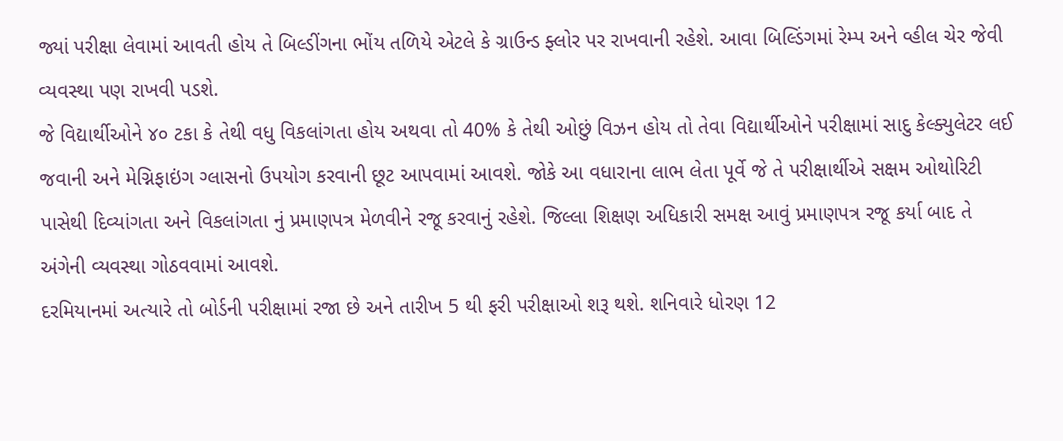જ્યાં પરીક્ષા લેવામાં આવતી હોય તે બિલ્ડીંગના ભોંય તળિયે એટલે કે ગ્રાઉન્ડ ફ્લોર પર રાખવાની રહેશે. આવા બિલ્ડિંગમાં રેમ્પ અને વ્હીલ ચેર જેવી વ્યવસ્થા પણ રાખવી પડશે.
જે વિદ્યાર્થીઓને ૪૦ ટકા કે તેથી વધુ વિકલાંગતા હોય અથવા તો 40% કે તેથી ઓછું વિઝન હોય તો તેવા વિદ્યાર્થીઓને પરીક્ષામાં સાદુ કેલ્ક્યુલેટર લઈ જવાની અને મેગ્નિફાઇંગ ગ્લાસનો ઉપયોગ કરવાની છૂટ આપવામાં આવશે. જોકે આ વધારાના લાભ લેતા પૂર્વે જે તે પરીક્ષાર્થીએ સક્ષમ ઓથોરિટી પાસેથી દિવ્યાંગતા અને વિકલાંગતા નું પ્રમાણપત્ર મેળવીને રજૂ કરવાનું રહેશે. જિલ્લા શિક્ષણ અધિકારી સમક્ષ આવું પ્રમાણપત્ર રજૂ કર્યા બાદ તે અંગેની વ્યવસ્થા ગોઠવવામાં આવશે.
દરમિયાનમાં અત્યારે તો બોર્ડની પરીક્ષામાં રજા છે અને તારીખ 5 થી ફરી પરીક્ષાઓ શરૂ થશે. શનિવારે ધોરણ 12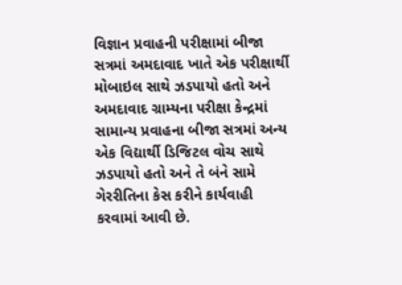વિજ્ઞાન પ્રવાહની પરીક્ષામાં બીજા સત્રમાં અમદાવાદ ખાતે એક પરીક્ષાર્થી મોબાઇલ સાથે ઝડપાયો હતો અને અમદાવાદ ગ્રામ્યના પરીક્ષા કેન્દ્રમાં સામાન્ય પ્રવાહના બીજા સત્રમાં અન્ય એક વિદ્યાર્થી ડિજિટલ વોચ સાથે ઝડપાયો હતો અને તે બંને સામે ગેરરીતિના કેસ કરીને કાર્યવાહી કરવામાં આવી છે.